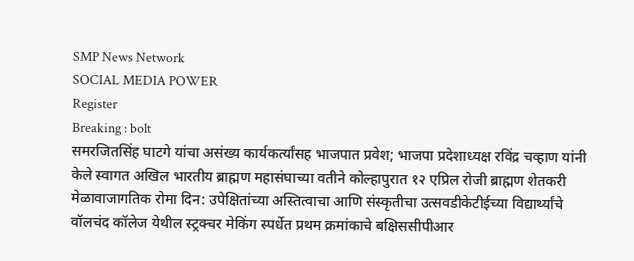SMP News Network
SOCIAL MEDIA POWER
Register
Breaking : bolt
समरजितसिंह घाटगे यांचा असंख्य कार्यकर्त्यांसह भाजपात प्रवेश; भाजपा प्रदेशाध्यक्ष रविंद्र चव्हाण यांनी केले स्वागत अखिल भारतीय ब्राह्मण महासंघाच्या वतीने कोल्हापुरात १२ एप्रिल रोजी ब्राह्मण शेतकरी मेळावाजागतिक रोमा दिन: उपेक्षितांच्या अस्तित्वाचा आणि संस्कृतीचा उत्सवडीकेटीईच्या विद्यार्थ्यांचे वॉलचंद कॉलेज येथील स्ट्रक्चर मेकिंग स्पर्धेत प्रथम क्रमांकाचे बक्षिससीपीआर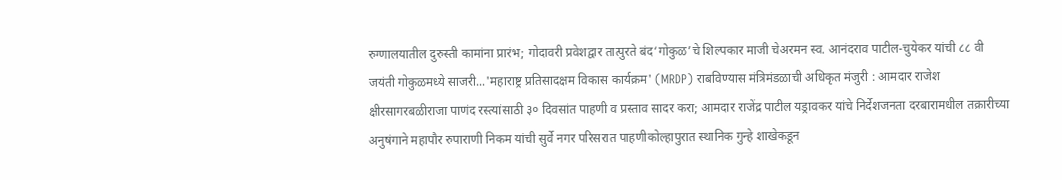रुग्णालयातील दुरुस्ती कामांना प्रारंभ; गोदावरी प्रवेशद्वार तात्पुरते बंद‘गोकुळ’चे शिल्‍पकार माजी चेअरमन स्‍व. आनंदराव पाटील-चुयेकर यांची ८८ वी जयंती गोकुळमध्‍ये साजरी...'महाराष्ट्र प्रतिसादक्षम विकास कार्यक्रम' (MRDP) राबविण्यास मंत्रिमंडळाची अधिकृत मंजुरी : आमदार राजेश क्षीरसागरबळीराजा पाणंद रस्त्यांसाठी ३० दिवसांत पाहणी व प्रस्ताव सादर करा; आमदार राजेंद्र पाटील यड्रावकर यांचे निर्देशजनता दरबारामधील तक्रारीच्या अनुषंगाने महापौर रुपाराणी निकम यांची सुर्वे नगर परिसरात पाहणीकोल्हापुरात स्थानिक गुन्हे शाखेकडून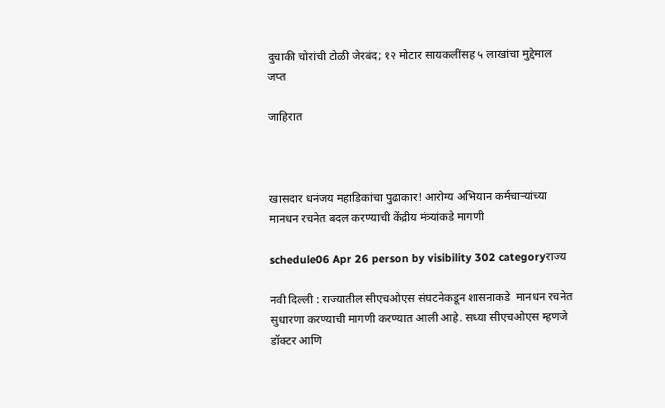दुचाकी चोरांची टोळी जेरबंद; १२ मोटार सायकलींसह ५ लाखांचा मुद्देमाल जप्त

जाहिरात



खासदार धनंजय महाडिकांचा पुढाकार! आरोग्य अभियान कर्मचाऱ्यांच्या मानधन रचनेत बदल करण्याची केंद्रीय मंत्र्यांकडे मागणी

schedule06 Apr 26 person by visibility 302 categoryराज्य

नवी दिल्ली : राज्यातील सीएचओएस संघटनेकडून शासनाकडे  मानधन रचनेत सुधारणा करण्याची मागणी करण्यात आली आहे. सध्या सीएचओएस म्हणजे डॉक्टर आणि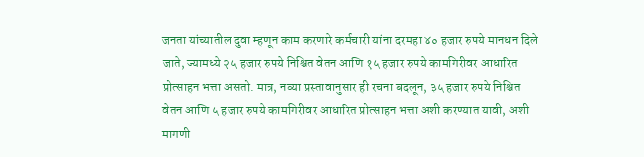जनता यांच्यातील दुवा म्हणून काम करणारे कर्मचारी यांना दरमहा ४० हजार रुपये मानधन दिले जाते, ज्यामध्ये २५ हजार रुपये निश्चित वेतन आणि १५ हजार रुपये कामगिरीवर आधारित प्रोत्साहन भत्ता असतो. मात्र, नव्या प्रस्तावानुसार ही रचना बदलून, ३५ हजार रुपये निश्चित वेतन आणि ५ हजार रुपये कामगिरीवर आधारित प्रोत्साहन भत्ता अशी करण्यात यावी, अशी मागणी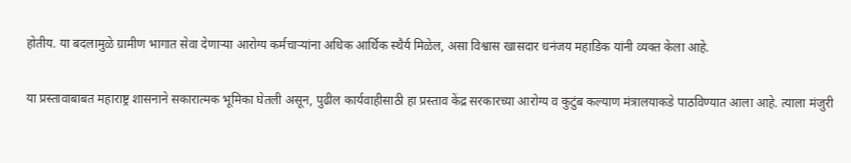होतीय. या बदलामुळे ग्रामीण भागात सेवा देणार्‍या आरोग्य कर्मचार्‍यांना अधिक आर्थिक स्थैर्य मिळेल, असा विश्वास खासदार धनंजय महाडिक यांनी व्यक्त केला आहे.

या प्रस्तावाबाबत महाराष्ट्र शासनाने सकारात्मक भूमिका घेतली असून, पुढील कार्यवाहीसाठी हा प्रस्ताव केंद्र सरकारच्या आरोग्य व कुटुंब कल्याण मंत्रालयाकडे पाठविण्यात आला आहे. त्याला मंजुरी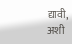द्यावी, अशी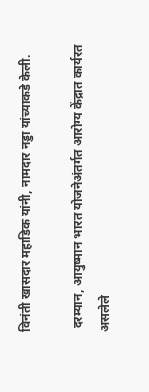विनंती खासदार महाडिक यांनी, नामदार नड्डा यांच्याकडे केली.

 दरम्यान, आयुष्मान भारत योजनेअंतर्गत आरोग्य केंद्रात कार्यरत असलेले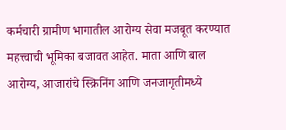कर्मचारी ग्रामीण भागातील आरोग्य सेवा मजबूत करण्यात महत्त्वाची भूमिका बजावत आहेत. माता आणि बाल आरोग्य, आजारांचे स्क्रिनिंग आणि जनजागृतीमध्ये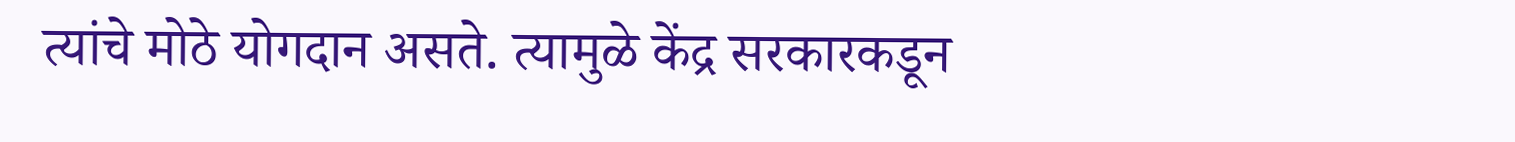त्यांचे मोठे योगदान असते. त्यामुळे केंद्र सरकारकडून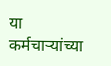या कर्मचार्‍यांच्या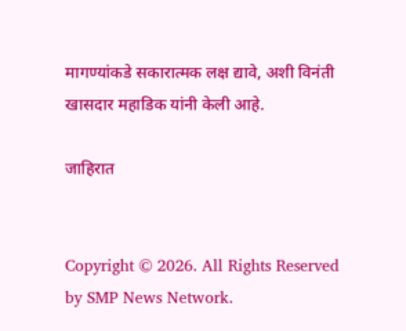मागण्यांकडे सकारात्मक लक्ष द्यावे, अशी विनंती खासदार महाडिक यांनी केली आहे.

जाहिरात


Copyright © 2026. All Rights Reserved by SMP News Network.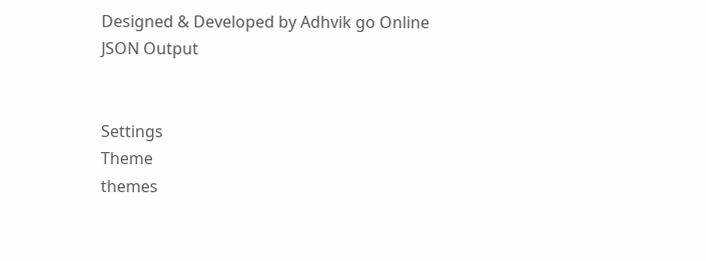Designed & Developed by Adhvik go Online
JSON Output


Settings
Theme
themes